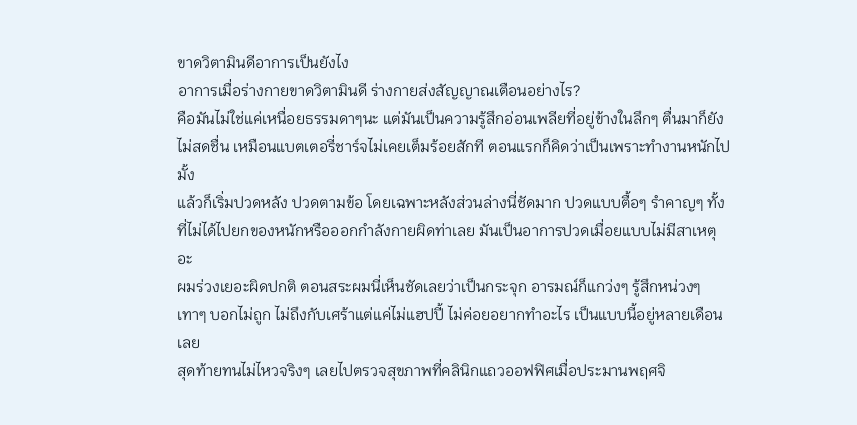ขาดวิตามินดีอาการเป็นยังไง
อาการเมื่อร่างกายขาดวิตามินดี ร่างกายส่งสัญญาณเตือนอย่างไร?
คือมันไม่ใช่แค่เหนื่อยธรรมดาๆนะ แต่มันเป็นความรู้สึกอ่อนเพลียที่อยู่ข้างในลึกๆ ตื่นมาก็ยังไม่สดชื่น เหมือนแบตเตอรี่ชาร์จไม่เคยเต็มร้อยสักที ตอนแรกก็คิดว่าเป็นเพราะทำงานหนักไปมั้ง
แล้วก็เริ่มปวดหลัง ปวดตามข้อ โดยเฉพาะหลังส่วนล่างนี่ชัดมาก ปวดแบบตื้อๆ รำคาญๆ ทั้งที่ไม่ได้ไปยกของหนักหรือออกกำลังกายผิดท่าเลย มันเป็นอาการปวดเมื่อยแบบไม่มีสาเหตุอะ
ผมร่วงเยอะผิดปกติ ตอนสระผมนี่เห็นชัดเลยว่าเป็นกระจุก อารมณ์ก็แกว่งๆ รู้สึกหน่วงๆ เทาๆ บอกไม่ถูก ไม่ถึงกับเศร้าแต่แค่ไม่แฮปปี้ ไม่ค่อยอยากทำอะไร เป็นแบบนี้อยู่หลายเดือนเลย
สุดท้ายทนไม่ไหวจริงๆ เลยไปตรวจสุขภาพที่คลินิกแถวออฟฟิศเมื่อประมานพฤศจิ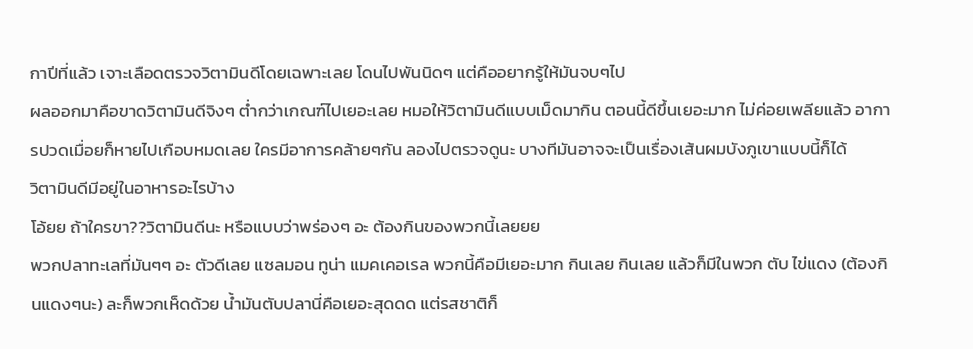กาปีที่แล้ว เจาะเลือดตรวจวิตามินดีโดยเฉพาะเลย โดนไปพันนิดๆ แต่คืออยากรู้ให้มันจบๆไป
ผลออกมาคือขาดวิตามินดีจิงๆ ต่ำกว่าเกณฑ์ไปเยอะเลย หมอให้วิตามินดีแบบเม็ดมากิน ตอนนี้ดีขึ้นเยอะมาก ไม่ค่อยเพลียแล้ว อาการปวดเมื่อยก็หายไปเกือบหมดเลย ใครมีอาการคล้ายๆกัน ลองไปตรวจดูนะ บางทีมันอาจจะเป็นเรื่องเส้นผมบังภูเขาแบบนี้ก็ได้
วิตามินดีมีอยู่ในอาหารอะไรบ้าง
โอ้ยย ถ้าใครขา??วิตามินดีนะ หรือแบบว่าพร่องๆ อะ ต้องกินของพวกนี้เลยยย
พวกปลาทะเลที่มันๆๆ อะ ตัวดีเลย แซลมอน ทูน่า แมคเคอเรล พวกนี้คือมีเยอะมาก กินเลย กินเลย แล้วก็มีในพวก ตับ ไข่แดง (ต้องกินแดงๆนะ) ละก็พวกเห็ดด้วย น้ำมันตับปลานี่คือเยอะสุดดด แต่รสชาติก็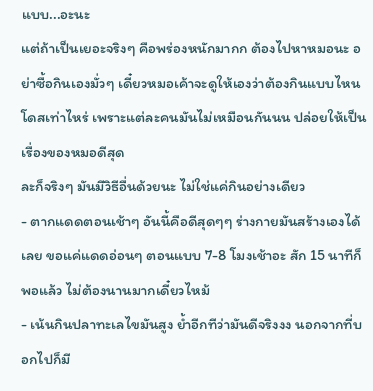แบบ...อะนะ
แต่ถ้าเป็นเยอะจริงๆ คือพร่องหนักมากก ต้องไปหาหมอนะ อย่าซื้อกินเองมั่วๆ เดี๋ยวหมอเค้าจะดูให้เองว่าต้องกินแบบไหน โดสเท่าไหร่ เพราะแต่ละคนมันไม่เหมือนกันนน ปล่อยให้เป็นเรื่องของหมอดีสุด
ละก็จริงๆ มันมีวิธีอื่นด้วยนะ ไม่ใช่แค่กินอย่างเดียว
- ตากแดดตอนเช้าๆ อันนี้คือดีสุดๆๆ ร่างกายมันสร้างเองได้เลย ขอแค่แดดอ่อนๆ ตอนแบบ 7-8 โมงเช้าอะ สัก 15 นาทีก็พอแล้ว ไม่ต้องนานมากเดี๋ยวไหม้
- เน้นกินปลาทะเลไขมันสูง ย้ำอีกทีว่ามันดีจริงงง นอกจากที่บอกไปก็มี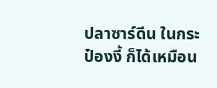ปลาซาร์ดีน ในกระป๋องงี้ ก็ได้เหมือน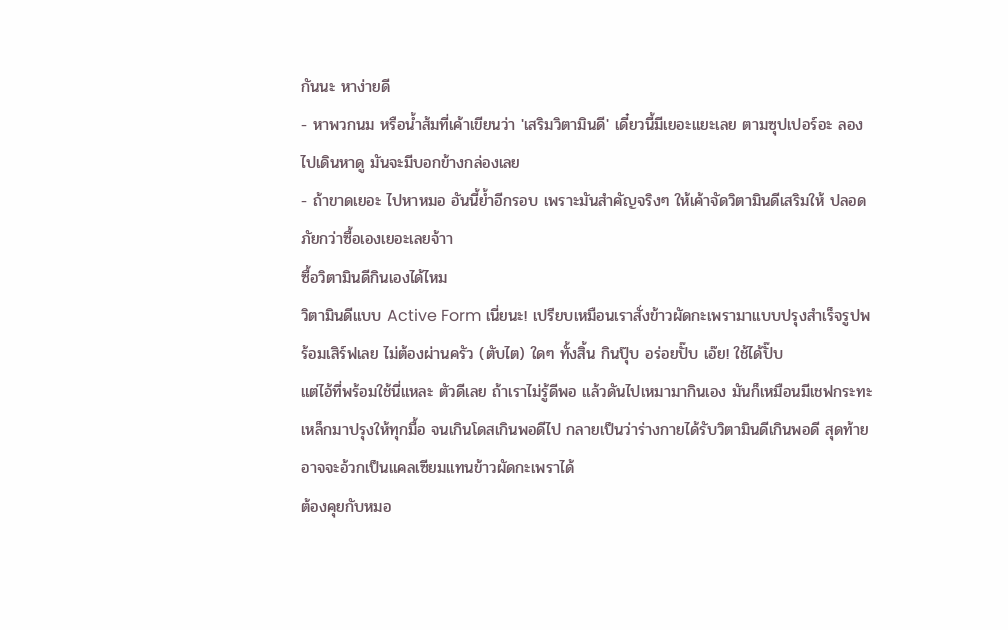กันนะ หาง่ายดี
- หาพวกนม หรือน้ำส้มที่เค้าเขียนว่า 'เสริมวิตามินดี' เดี๋ยวนี้มีเยอะแยะเลย ตามซุปเปอร์อะ ลองไปเดินหาดู มันจะมีบอกข้างกล่องเลย
- ถ้าขาดเยอะ ไปหาหมอ อันนี้ย้ำอีกรอบ เพราะมันสำคัญจริงๆ ให้เค้าจัดวิตามินดีเสริมให้ ปลอดภัยกว่าซื้อเองเยอะเลยจ้าา
ซื้อวิตามินดีกินเองได้ไหม
วิตามินดีแบบ Active Form เนี่ยนะ! เปรียบเหมือนเราสั่งข้าวผัดกะเพรามาแบบปรุงสำเร็จรูปพร้อมเสิร์ฟเลย ไม่ต้องผ่านครัว (ตับไต) ใดๆ ทั้งสิ้น กินปุ๊บ อร่อยปั๊บ เอ๊ย! ใช้ได้ปั๊บ
แต่ไอ้ที่พร้อมใช้นี่แหละ ตัวดีเลย ถ้าเราไม่รู้ดีพอ แล้วดันไปเหมามากินเอง มันก็เหมือนมีเชฟกระทะเหล็กมาปรุงให้ทุกมื้อ จนเกินโดสเกินพอดีไป กลายเป็นว่าร่างกายได้รับวิตามินดีเกินพอดี สุดท้ายอาจจะอ้วกเป็นแคลเซียมแทนข้าวผัดกะเพราได้
ต้องคุยกับหมอ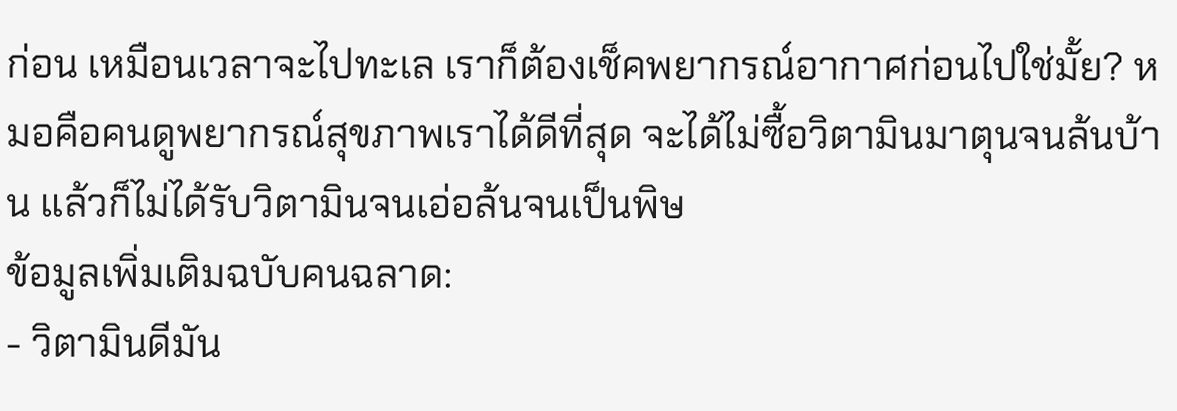ก่อน เหมือนเวลาจะไปทะเล เราก็ต้องเช็คพยากรณ์อากาศก่อนไปใช่มั้ย? หมอคือคนดูพยากรณ์สุขภาพเราได้ดีที่สุด จะได้ไม่ซื้อวิตามินมาตุนจนล้นบ้าน แล้วก็ไม่ได้รับวิตามินจนเอ่อล้นจนเป็นพิษ
ข้อมูลเพิ่มเติมฉบับคนฉลาด:
- วิตามินดีมัน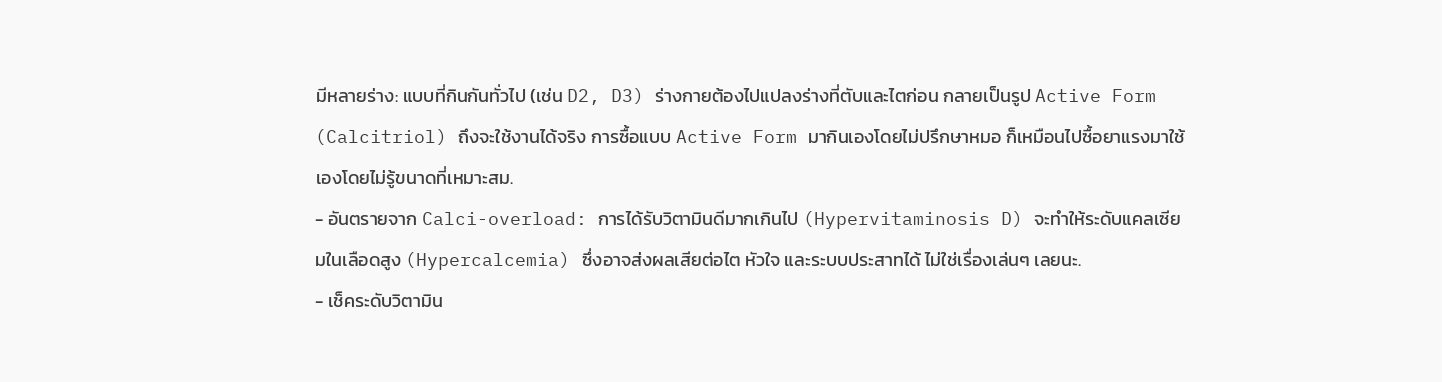มีหลายร่าง: แบบที่กินกันทั่วไป (เช่น D2, D3) ร่างกายต้องไปแปลงร่างที่ตับและไตก่อน กลายเป็นรูป Active Form (Calcitriol) ถึงจะใช้งานได้จริง การซื้อแบบ Active Form มากินเองโดยไม่ปรึกษาหมอ ก็เหมือนไปซื้อยาแรงมาใช้เองโดยไม่รู้ขนาดที่เหมาะสม.
- อันตรายจาก Calci-overload: การได้รับวิตามินดีมากเกินไป (Hypervitaminosis D) จะทำให้ระดับแคลเซียมในเลือดสูง (Hypercalcemia) ซึ่งอาจส่งผลเสียต่อไต หัวใจ และระบบประสาทได้ ไม่ใช่เรื่องเล่นๆ เลยนะ.
- เช็คระดับวิตามิน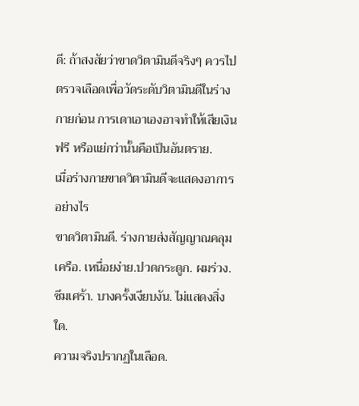ดี: ถ้าสงสัยว่าขาดวิตามินดีจริงๆ ควรไปตรวจเลือดเพื่อวัดระดับวิตามินดีในร่างกายก่อน การเดาเอาเองอาจทำให้เสียเงินฟรี หรือแย่กว่านั้นคือเป็นอันตราย.
เมื่อร่างกายขาดวิตามินดีจะแสดงอาการอย่างไร
ขาดวิตามินดี. ร่างกายส่งสัญญาณคลุมเครือ. เหนื่อยง่าย.ปวดกระดูก. ผมร่วง. ซึมเศร้า. บางครั้งเงียบงัน. ไม่แสดงสิ่งใด.
ความจริงปรากฏในเลือด.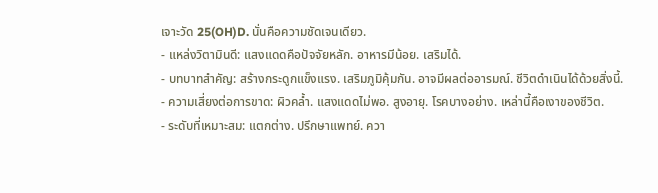เจาะวัด 25(OH)D. นั่นคือความชัดเจนเดียว.
- แหล่งวิตามินดี: แสงแดดคือปัจจัยหลัก. อาหารมีน้อย. เสริมได้.
- บทบาทสำคัญ: สร้างกระดูกแข็งแรง. เสริมภูมิคุ้มกัน. อาจมีผลต่ออารมณ์. ชีวิตดำเนินได้ด้วยสิ่งนี้.
- ความเสี่ยงต่อการขาด: ผิวคล้ำ. แสงแดดไม่พอ. สูงอายุ. โรคบางอย่าง. เหล่านี้คือเงาของชีวิต.
- ระดับที่เหมาะสม: แตกต่าง. ปรึกษาแพทย์. ควา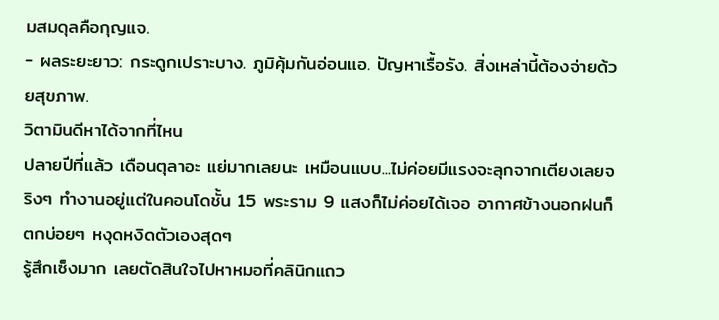มสมดุลคือกุญแจ.
- ผลระยะยาว: กระดูกเปราะบาง. ภูมิคุ้มกันอ่อนแอ. ปัญหาเรื้อรัง. สิ่งเหล่านี้ต้องจ่ายด้วยสุขภาพ.
วิตามินดีหาได้จากที่ไหน
ปลายปีที่แล้ว เดือนตุลาอะ แย่มากเลยนะ เหมือนแบบ...ไม่ค่อยมีแรงจะลุกจากเตียงเลยจริงๆ ทำงานอยู่แต่ในคอนโดชั้น 15 พระราม 9 แสงก็ไม่ค่อยได้เจอ อากาศข้างนอกฝนก็ตกบ่อยๆ หงุดหงิดตัวเองสุดๆ
รู้สึกเซ็งมาก เลยตัดสินใจไปหาหมอที่คลินิกแถว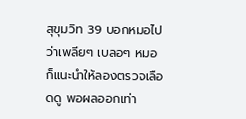สุขุมวิท 39 บอกหมอไปว่าเพลียๆ เบลอๆ หมอก็แนะนำให้ลองตรวจเลือดดู พอผลออกเท่า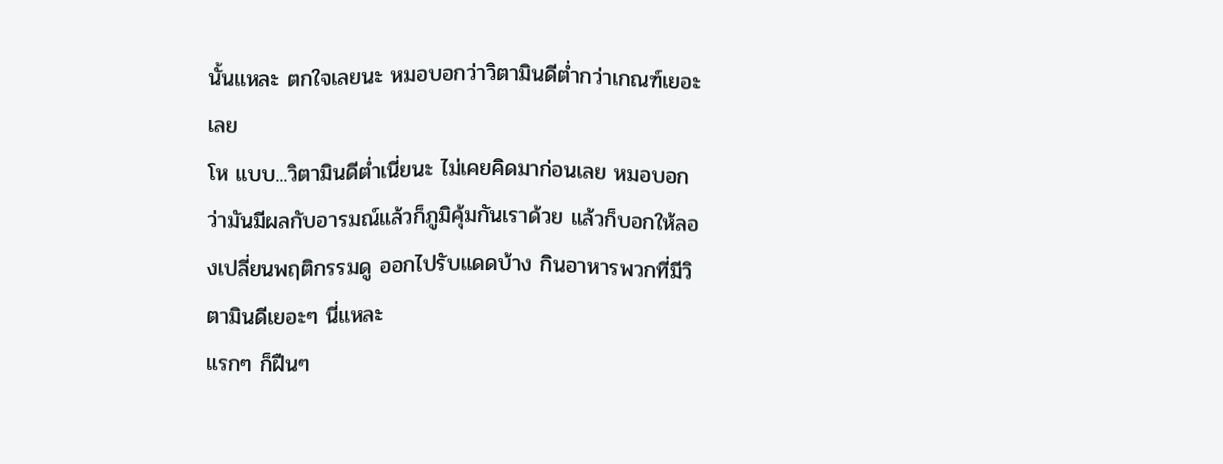นั้นแหละ ตกใจเลยนะ หมอบอกว่าวิตามินดีต่ำกว่าเกณฑ์เยอะเลย
โห แบบ...วิตามินดีต่ำเนี่ยนะ ไม่เคยคิดมาก่อนเลย หมอบอกว่ามันมีผลกับอารมณ์แล้วก็ภูมิคุ้มกันเราด้วย แล้วก็บอกให้ลองเปลี่ยนพฤติกรรมดู ออกไปรับแดดบ้าง กินอาหารพวกที่มีวิตามินดีเยอะๆ นี่แหละ
แรกๆ ก็ฝืนๆ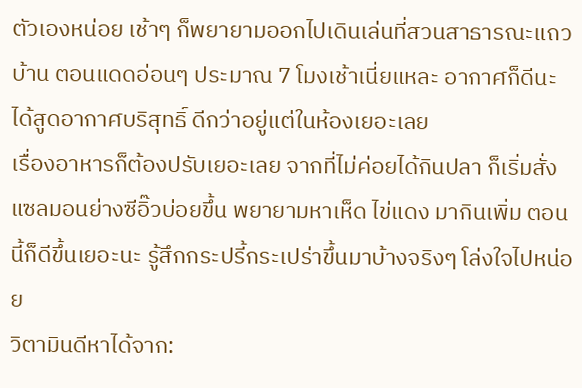ตัวเองหน่อย เช้าๆ ก็พยายามออกไปเดินเล่นที่สวนสาธารณะแถวบ้าน ตอนแดดอ่อนๆ ประมาณ 7 โมงเช้าเนี่ยแหละ อากาศก็ดีนะ ได้สูดอากาศบริสุทธิ์ ดีกว่าอยู่แต่ในห้องเยอะเลย
เรื่องอาหารก็ต้องปรับเยอะเลย จากที่ไม่ค่อยได้กินปลา ก็เริ่มสั่งแซลมอนย่างซีอิ๊วบ่อยขึ้น พยายามหาเห็ด ไข่แดง มากินเพิ่ม ตอนนี้ก็ดีขึ้นเยอะนะ รู้สึกกระปรี้กระเปร่าขึ้นมาบ้างจริงๆ โล่งใจไปหน่อย
วิตามินดีหาได้จาก: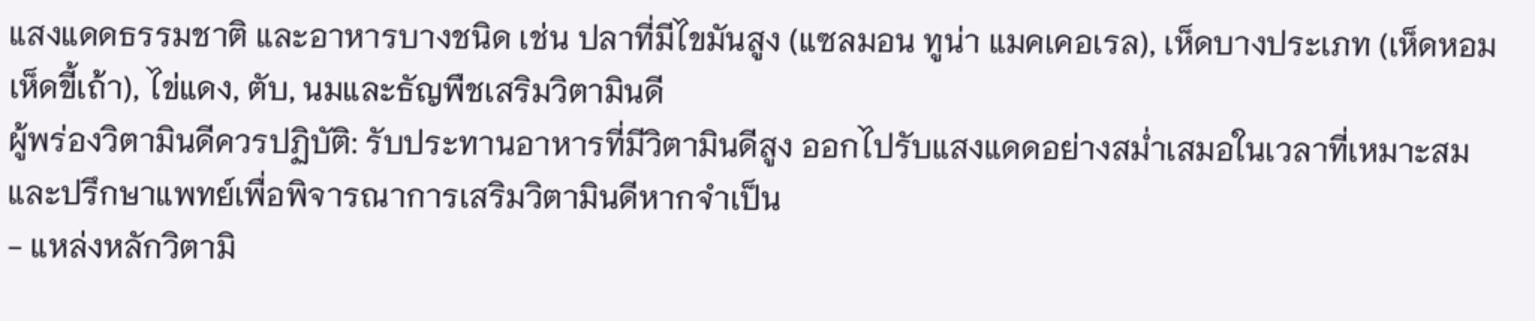แสงแดดธรรมชาติ และอาหารบางชนิด เช่น ปลาที่มีไขมันสูง (แซลมอน ทูน่า แมคเคอเรล), เห็ดบางประเภท (เห็ดหอม เห็ดขี้เถ้า), ไข่แดง, ตับ, นมและธัญพืชเสริมวิตามินดี
ผู้พร่องวิตามินดีควรปฏิบัติ: รับประทานอาหารที่มีวิตามินดีสูง ออกไปรับแสงแดดอย่างสม่ำเสมอในเวลาที่เหมาะสม และปรึกษาแพทย์เพื่อพิจารณาการเสริมวิตามินดีหากจำเป็น
- แหล่งหลักวิตามิ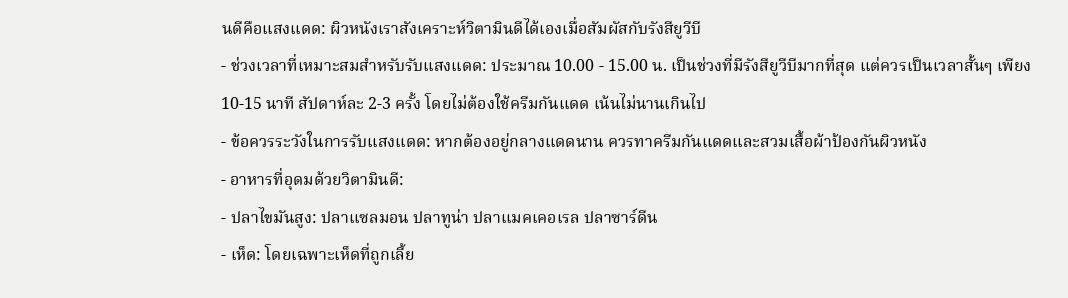นดีคือแสงแดด: ผิวหนังเราสังเคราะห์วิตามินดีได้เองเมื่อสัมผัสกับรังสียูวีบี
- ช่วงเวลาที่เหมาะสมสำหรับรับแสงแดด: ประมาณ 10.00 - 15.00 น. เป็นช่วงที่มีรังสียูวีบีมากที่สุด แต่ควรเป็นเวลาสั้นๆ เพียง 10-15 นาที สัปดาห์ละ 2-3 ครั้ง โดยไม่ต้องใช้ครีมกันแดด เน้นไม่นานเกินไป
- ข้อควรระวังในการรับแสงแดด: หากต้องอยู่กลางแดดนาน ควรทาครีมกันแดดและสวมเสื้อผ้าป้องกันผิวหนัง
- อาหารที่อุดมด้วยวิตามินดี:
- ปลาไขมันสูง: ปลาแซลมอน ปลาทูน่า ปลาแมคเคอเรล ปลาซาร์ดีน
- เห็ด: โดยเฉพาะเห็ดที่ถูกเลี้ย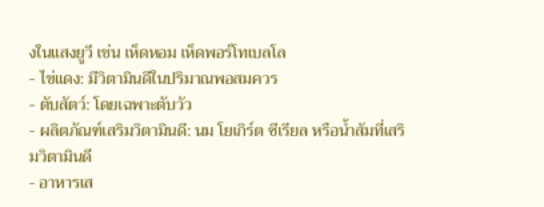งในแสงยูวี เช่น เห็ดหอม เห็ดพอร์โทเบลโล
- ไข่แดง: มีวิตามินดีในปริมาณพอสมควร
- ตับสัตว์: โดยเฉพาะตับวัว
- ผลิตภัณฑ์เสริมวิตามินดี: นม โยเกิร์ต ซีเรียล หรือน้ำส้มที่เสริมวิตามินดี
- อาหารเส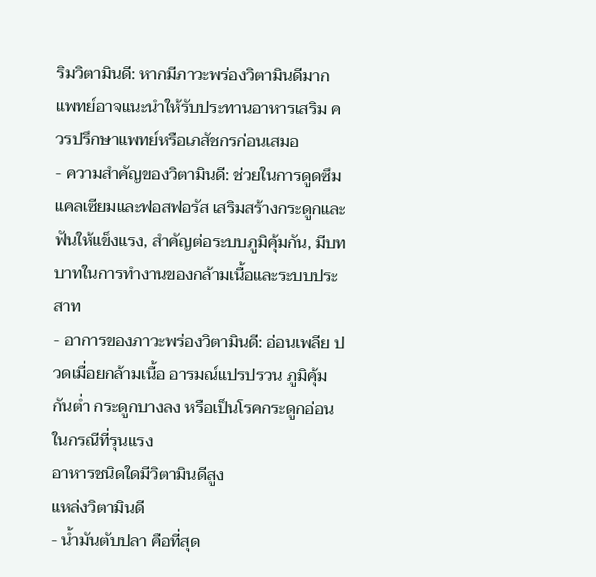ริมวิตามินดี: หากมีภาวะพร่องวิตามินดีมาก แพทย์อาจแนะนำให้รับประทานอาหารเสริม ควรปรึกษาแพทย์หรือเภสัชกรก่อนเสมอ
- ความสำคัญของวิตามินดี: ช่วยในการดูดซึมแคลเซียมและฟอสฟอรัส เสริมสร้างกระดูกและฟันให้แข็งแรง, สำคัญต่อระบบภูมิคุ้มกัน, มีบทบาทในการทำงานของกล้ามเนื้อและระบบประสาท
- อาการของภาวะพร่องวิตามินดี: อ่อนเพลีย ปวดเมื่อยกล้ามเนื้อ อารมณ์แปรปรวน ภูมิคุ้มกันต่ำ กระดูกบางลง หรือเป็นโรคกระดูกอ่อนในกรณีที่รุนแรง
อาหารชนิดใดมีวิตามินดีสูง
แหล่งวิตามินดี
- น้ำมันตับปลา คือที่สุด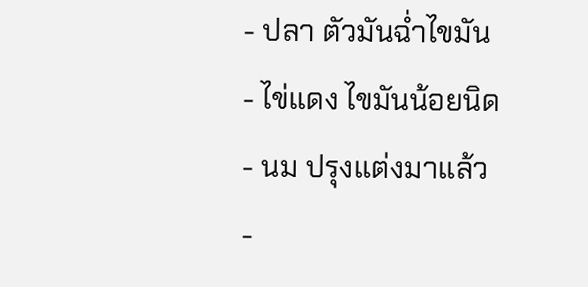- ปลา ตัวมันฉ่ำไขมัน
- ไข่แดง ไขมันน้อยนิด
- นม ปรุงแต่งมาแล้ว
-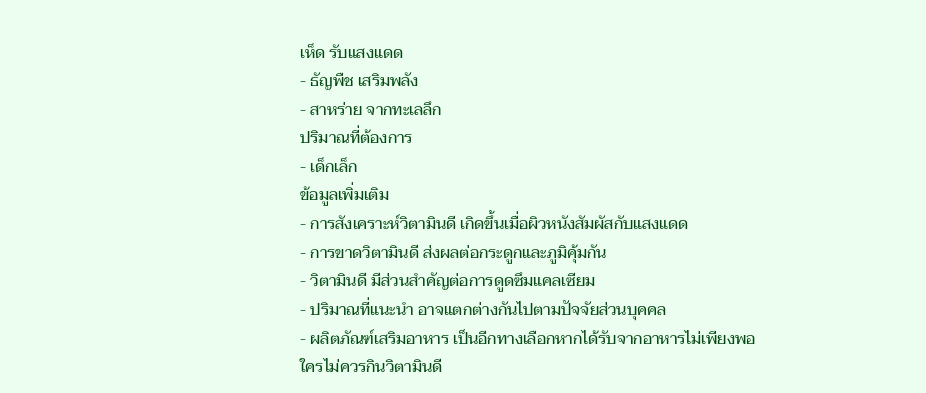เห็ด รับแสงแดด
- ธัญพืช เสริมพลัง
- สาหร่าย จากทะเลลึก
ปริมาณที่ต้องการ
- เด็กเล็ก
ข้อมูลเพิ่มเติม
- การสังเคราะห์วิตามินดี เกิดขึ้นเมื่อผิวหนังสัมผัสกับแสงแดด
- การขาดวิตามินดี ส่งผลต่อกระดูกและภูมิคุ้มกัน
- วิตามินดี มีส่วนสำคัญต่อการดูดซึมแคลเซียม
- ปริมาณที่แนะนำ อาจแตกต่างกันไปตามปัจจัยส่วนบุคคล
- ผลิตภัณฑ์เสริมอาหาร เป็นอีกทางเลือกหากได้รับจากอาหารไม่เพียงพอ
ใครไม่ควรกินวิตามินดี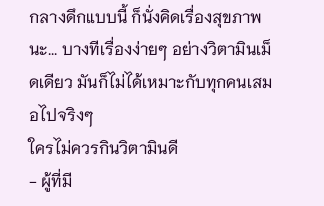กลางดึกแบบนี้ ก็นั่งคิดเรื่องสุขภาพนะ... บางทีเรื่องง่ายๆ อย่างวิตามินเม็ดเดียว มันก็ไม่ได้เหมาะกับทุกคนเสมอไปจริงๆ
ใครไม่ควรกินวิตามินดี
- ผู้ที่มี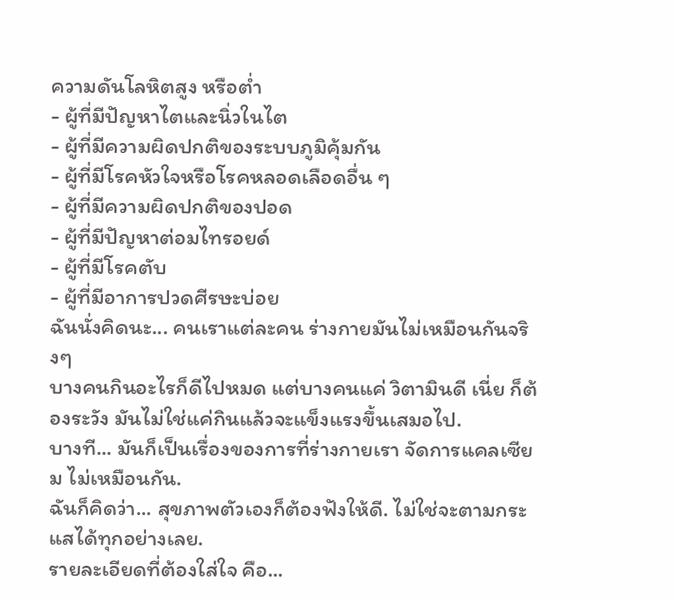ความดันโลหิตสูง หรือต่ำ
- ผู้ที่มีปัญหาไตและนิ่วในไต
- ผู้ที่มีความผิดปกติของระบบภูมิคุ้มกัน
- ผู้ที่มีโรคหัวใจหรือโรคหลอดเลือดอื่น ๆ
- ผู้ที่มีความผิดปกติของปอด
- ผู้ที่มีปัญหาต่อมไทรอยด์
- ผู้ที่มีโรคตับ
- ผู้ที่มีอาการปวดศีรษะบ่อย
ฉันนั่งคิดนะ... คนเราแต่ละคน ร่างกายมันไม่เหมือนกันจริงๆ
บางคนกินอะไรก็ดีไปหมด แต่บางคนแค่ วิตามินดี เนี่ย ก็ต้องระวัง มันไม่ใช่แค่กินแล้วจะแข็งแรงขึ้นเสมอไป.
บางที... มันก็เป็นเรื่องของการที่ร่างกายเรา จัดการแคลเซียม ไม่เหมือนกัน.
ฉันก็คิดว่า... สุขภาพตัวเองก็ต้องฟังให้ดี. ไม่ใช่จะตามกระแสได้ทุกอย่างเลย.
รายละเอียดที่ต้องใส่ใจ คือ...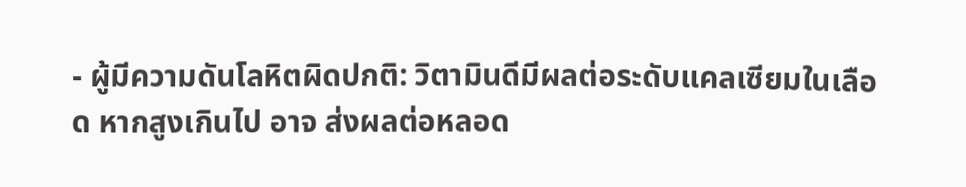- ผู้มีความดันโลหิตผิดปกติ: วิตามินดีมีผลต่อระดับแคลเซียมในเลือด หากสูงเกินไป อาจ ส่งผลต่อหลอด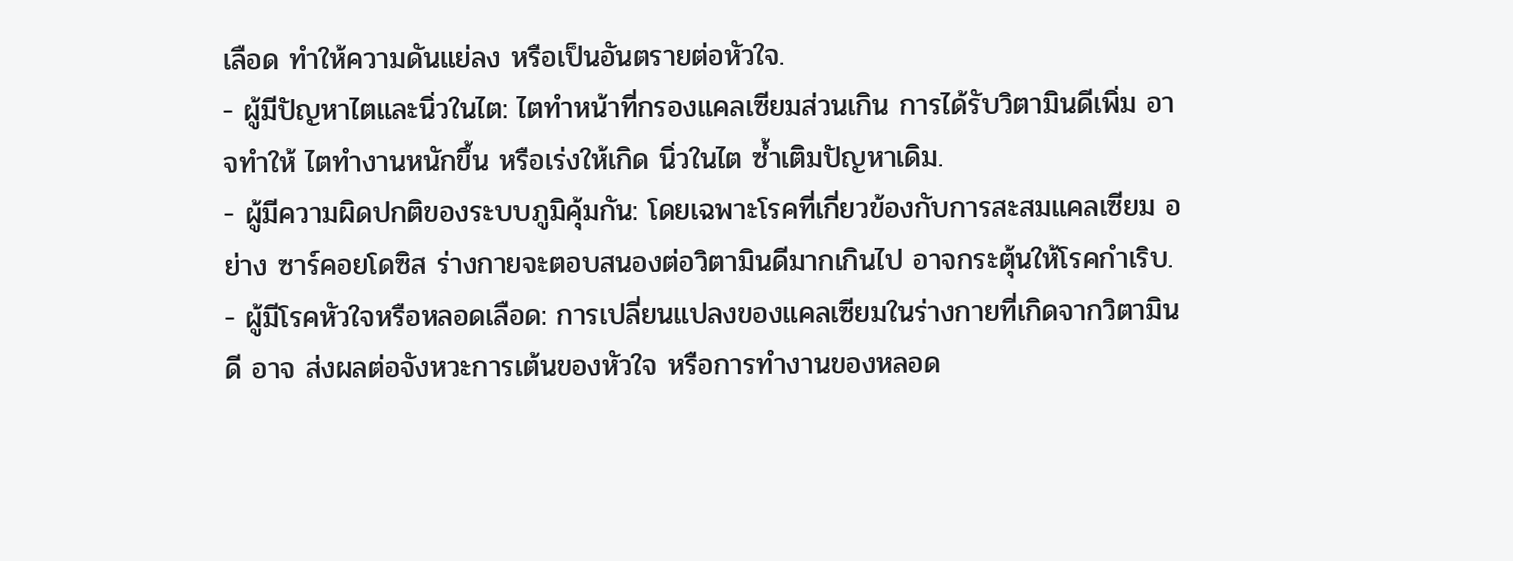เลือด ทำให้ความดันแย่ลง หรือเป็นอันตรายต่อหัวใจ.
- ผู้มีปัญหาไตและนิ่วในไต: ไตทำหน้าที่กรองแคลเซียมส่วนเกิน การได้รับวิตามินดีเพิ่ม อาจทำให้ ไตทำงานหนักขึ้น หรือเร่งให้เกิด นิ่วในไต ซ้ำเติมปัญหาเดิม.
- ผู้มีความผิดปกติของระบบภูมิคุ้มกัน: โดยเฉพาะโรคที่เกี่ยวข้องกับการสะสมแคลเซียม อย่าง ซาร์คอยโดซิส ร่างกายจะตอบสนองต่อวิตามินดีมากเกินไป อาจกระตุ้นให้โรคกำเริบ.
- ผู้มีโรคหัวใจหรือหลอดเลือด: การเปลี่ยนแปลงของแคลเซียมในร่างกายที่เกิดจากวิตามินดี อาจ ส่งผลต่อจังหวะการเต้นของหัวใจ หรือการทำงานของหลอด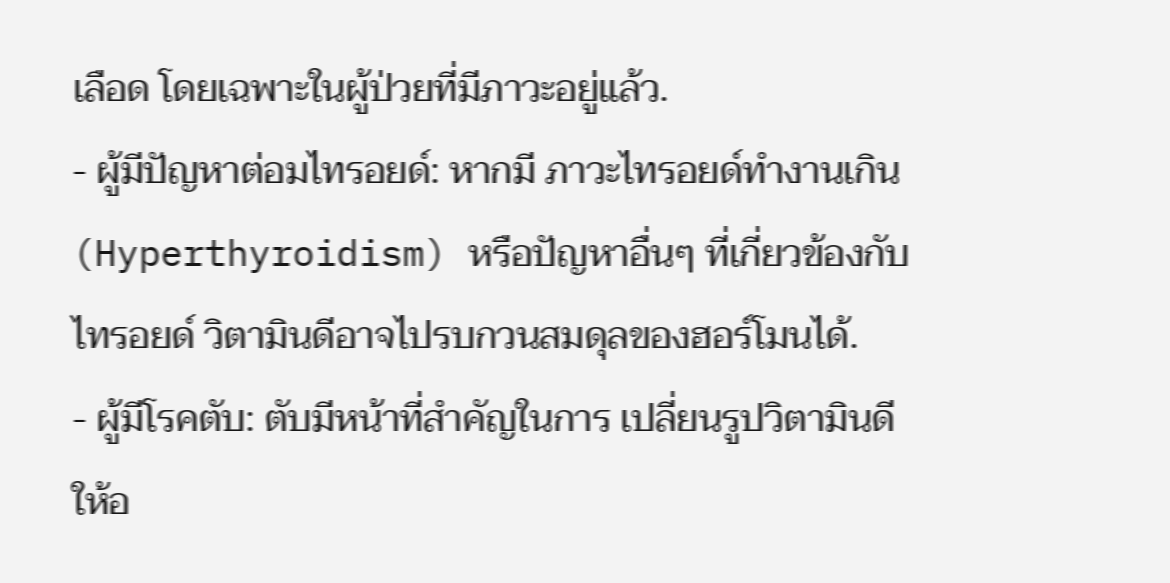เลือด โดยเฉพาะในผู้ป่วยที่มีภาวะอยู่แล้ว.
- ผู้มีปัญหาต่อมไทรอยด์: หากมี ภาวะไทรอยด์ทำงานเกิน (Hyperthyroidism) หรือปัญหาอื่นๆ ที่เกี่ยวข้องกับไทรอยด์ วิตามินดีอาจไปรบกวนสมดุลของฮอร์โมนได้.
- ผู้มีโรคตับ: ตับมีหน้าที่สำคัญในการ เปลี่ยนรูปวิตามินดี ให้อ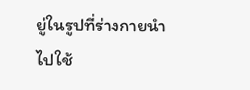ยู่ในรูปที่ร่างกายนำไปใช้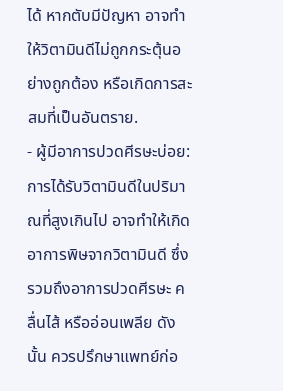ได้ หากตับมีปัญหา อาจทำให้วิตามินดีไม่ถูกกระตุ้นอย่างถูกต้อง หรือเกิดการสะสมที่เป็นอันตราย.
- ผู้มีอาการปวดศีรษะบ่อย: การได้รับวิตามินดีในปริมาณที่สูงเกินไป อาจทำให้เกิด อาการพิษจากวิตามินดี ซึ่งรวมถึงอาการปวดศีรษะ คลื่นไส้ หรืออ่อนเพลีย ดังนั้น ควรปรึกษาแพทย์ก่อ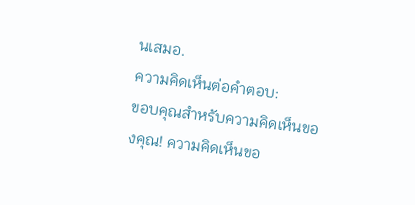นเสมอ.
ความคิดเห็นต่อคำตอบ:
ขอบคุณสำหรับความคิดเห็นของคุณ! ความคิดเห็นขอ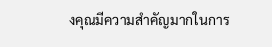งคุณมีความสำคัญมากในการ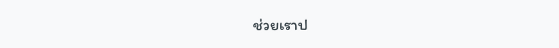ช่วยเราป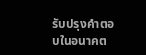รับปรุงคำตอบในอนาคต